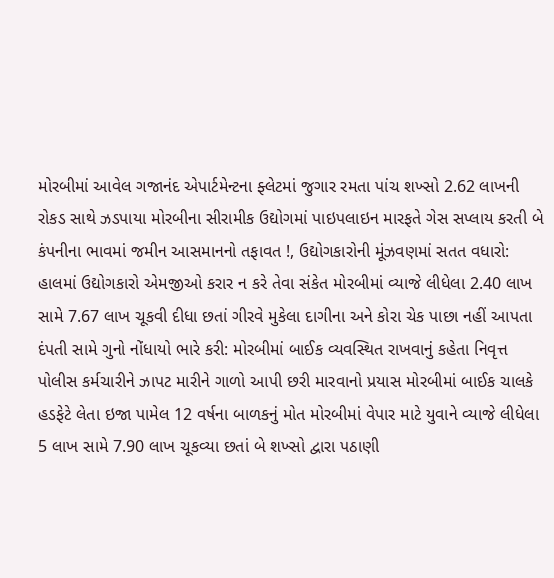મોરબીમાં આવેલ ગજાનંદ એપાર્ટમેન્ટના ફ્લેટમાં જુગાર રમતા પાંચ શખ્સો 2.62 લાખની રોકડ સાથે ઝડપાયા મોરબીના સીરામીક ઉદ્યોગમાં પાઇપલાઇન મારફતે ગેસ સપ્લાય કરતી બે કંપનીના ભાવમાં જમીન આસમાનનો તફાવત !, ઉદ્યોગકારોની મૂંઝવણમાં સતત વધારો: હાલમાં ઉદ્યોગકારો એમજીઓ કરાર ન કરે તેવા સંકેત મોરબીમાં વ્યાજે લીધેલા 2.40 લાખ સામે 7.67 લાખ ચૂકવી દીધા છતાં ગીરવે મુકેલા દાગીના અને કોરા ચેક પાછા નહીં આપતા દંપતી સામે ગુનો નોંધાયો ભારે કરી: મોરબીમાં બાઈક વ્યવસ્થિત રાખવાનું કહેતા નિવૃત્ત પોલીસ કર્મચારીને ઝાપટ મારીને ગાળો આપી છરી મારવાનો પ્રયાસ મોરબીમાં બાઈક ચાલકે હડફેટે લેતા ઇજા પામેલ 12 વર્ષના બાળકનું મોત મોરબીમાં વેપાર માટે યુવાને વ્યાજે લીધેલા 5 લાખ સામે 7.90 લાખ ચૂકવ્યા છતાં બે શખ્સો દ્વારા પઠાણી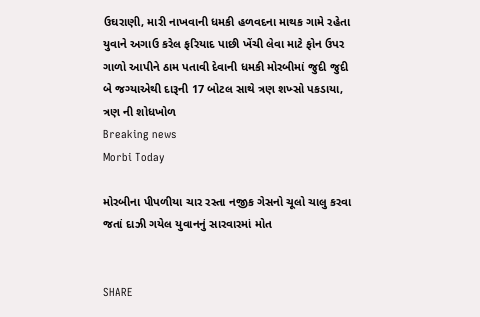ઉઘરાણી, મારી નાખવાની ધમકી હળવદના માથક ગામે રહેતા યુવાને અગાઉ કરેલ ફરિયાદ પાછી ખેંચી લેવા માટે ફોન ઉપર ગાળો આપીને ઠામ પતાવી દેવાની ધમકી મોરબીમાં જુદી જુદી બે જગ્યાએથી દારૂની 17 બોટલ સાથે ત્રણ શખ્સો પકડાયા, ત્રણ ની શોધખોળ
Breaking news
Morbi Today

મોરબીના પીપળીયા ચાર રસ્તા નજીક ગેસનો ચૂલો ચાલુ કરવા જતાં દાઝી ગયેલ યુવાનનું સારવારમાં મોત


SHARE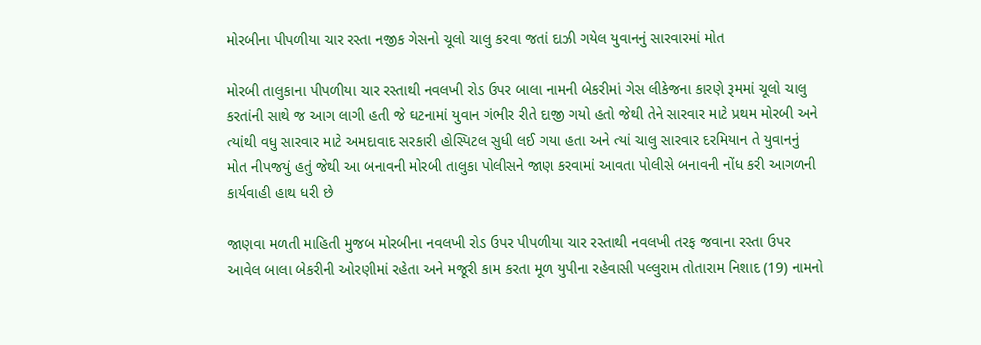મોરબીના પીપળીયા ચાર રસ્તા નજીક ગેસનો ચૂલો ચાલુ કરવા જતાં દાઝી ગયેલ યુવાનનું સારવારમાં મોત

મોરબી તાલુકાના પીપળીયા ચાર રસ્તાથી નવલખી રોડ ઉપર બાલા નામની બેકરીમાં ગેસ લીકેજના કારણે રૂમમાં ચૂલો ચાલુ કરતાંની સાથે જ આગ લાગી હતી જે ઘટનામાં યુવાન ગંભીર રીતે દાજી ગયો હતો જેથી તેને સારવાર માટે પ્રથમ મોરબી અને ત્યાંથી વધુ સારવાર માટે અમદાવાદ સરકારી હોસ્પિટલ સુધી લઈ ગયા હતા અને ત્યાં ચાલુ સારવાર દરમિયાન તે યુવાનનું  મોત નીપજયું હતું જેથી આ બનાવની મોરબી તાલુકા પોલીસને જાણ કરવામાં આવતા પોલીસે બનાવની નોંધ કરી આગળની કાર્યવાહી હાથ ધરી છે

જાણવા મળતી માહિતી મુજબ મોરબીના નવલખી રોડ ઉપર પીપળીયા ચાર રસ્તાથી નવલખી તરફ જવાના રસ્તા ઉપર આવેલ બાલા બેકરીની ઓરણીમાં રહેતા અને મજૂરી કામ કરતા મૂળ યુપીના રહેવાસી પલ્લુરામ તોતારામ નિશાદ (19) નામનો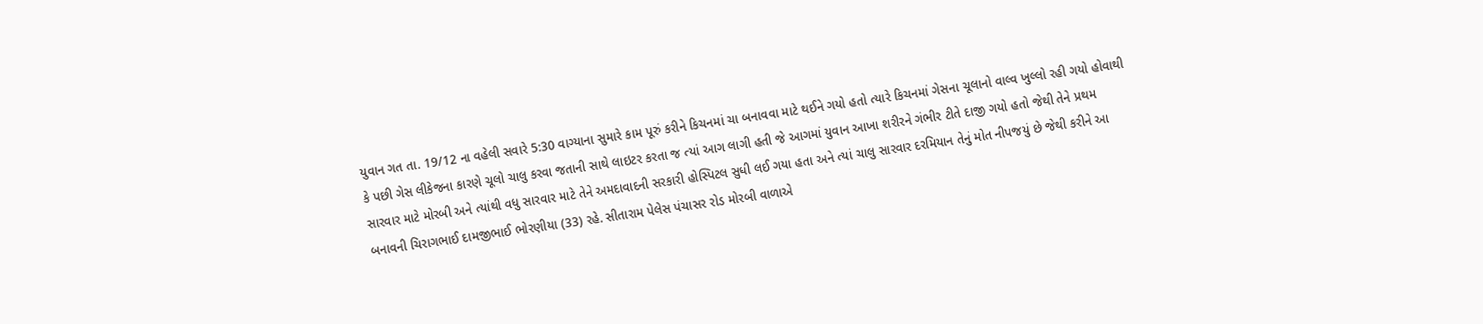યુવાન ગત તા. 19/12 ના વહેલી સવારે 5:30 વાગ્યાના સુમારે કામ પૂરું કરીને કિચનમાં ચા બનાવવા માટે થઈને ગયો હતો ત્યારે કિચનમાં ગેસના ચૂલાનો વાલ્વ ખુલ્લો રહી ગયો હોવાથી કે પછી ગેસ લીકેજના કારણે ચૂલો ચાલુ કરવા જતાની સાથે લાઇટર કરતા જ ત્યાં આગ લાગી હતી જે આગમાં યુવાન આખા શરીરને ગંભીર ટીતે દાજી ગયો હતો જેથી તેને પ્રથમ સારવાર માટે મોરબી અને ત્યાંથી વધુ સારવાર માટે તેને અમદાવાદની સરકારી હોસ્પિટલ સુધી લઈ ગયા હતા અને ત્યાં ચાલુ સારવાર દરમિયાન તેનું મોત નીપજયું છે જેથી કરીને આ બનાવની ચિરાગભાઈ દામજીભાઈ ભોરણીયા (33) રહે. સીતારામ પેલેસ પંચાસર રોડ મોરબી વાળાએ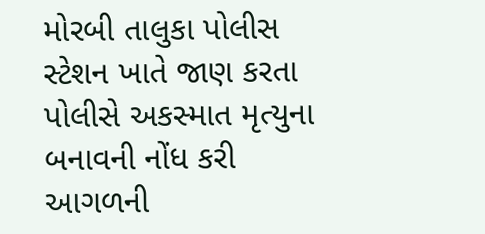મોરબી તાલુકા પોલીસ સ્ટેશન ખાતે જાણ કરતા પોલીસે અકસ્માત મૃત્યુના બનાવની નોંધ કરી આગળની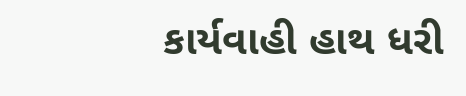કાર્યવાહી હાથ ધરી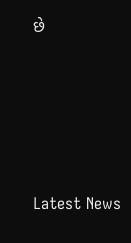છે






Latest News